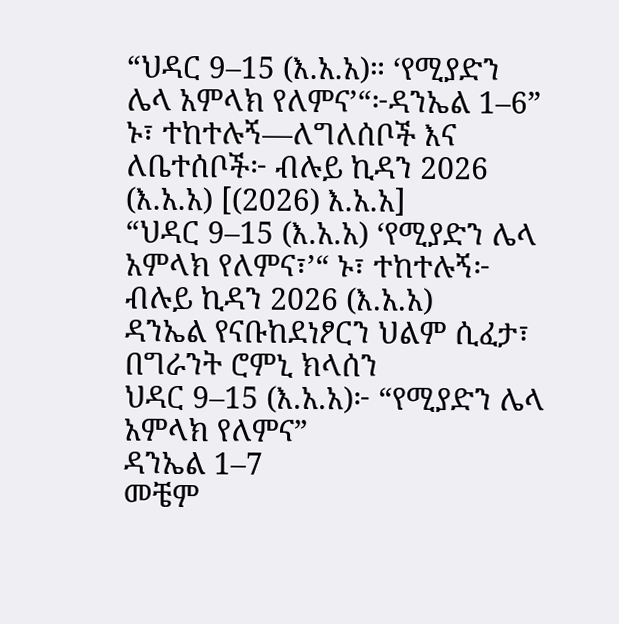“ህዳር 9–15 (እ.አ.አ)። ‘የሚያድን ሌላ አምላክ የለምና’“፦ዳንኤል 1–6” ኑ፣ ተከተሉኝ—ለግለሰቦች እና ለቤተሰቦች፦ ብሉይ ኪዳን 2026 (እ.አ.አ) [(2026) እ.አ.አ]
“ህዳር 9–15 (እ.አ.አ) ‘የሚያድን ሌላ አምላክ የለምና፣’“ ኑ፣ ተከተሉኝ፦ ብሉይ ኪዳን 2026 (እ.አ.አ)
ዳንኤል የናቡከደነፆርን ህልም ሲፈታ፣ በግራንት ሮምኒ ክላሰን
ህዳር 9–15 (እ.አ.አ)፦ “የሚያድን ሌላ አምላክ የለምና”
ዳንኤል 1–7
መቼም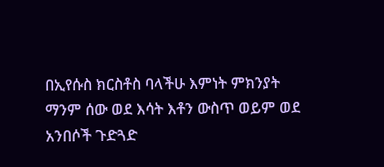በኢየሱስ ክርስቶስ ባላችሁ እምነት ምክንያት ማንም ሰው ወደ እሳት እቶን ውስጥ ወይም ወደ አንበሶች ጉድጓድ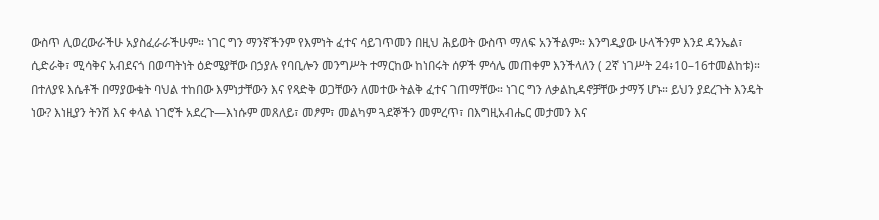ውስጥ ሊወረውራችሁ አያስፈራራችሁም። ነገር ግን ማንኛችንም የእምነት ፈተና ሳይገጥመን በዚህ ሕይወት ውስጥ ማለፍ አንችልም። እንግዲያው ሁላችንም እንደ ዳንኤል፣ ሲድራቅ፣ ሚሳቅና አብደናጎ በወጣትነት ዕድሜያቸው በኃያሉ የባቢሎን መንግሥት ተማርከው ከነበሩት ሰዎች ምሳሌ መጠቀም እንችላለን ( 2ኛ ነገሥት 24፥10–16ተመልከቱ)። በተለያዩ እሴቶች በማያውቁት ባህል ተከበው እምነታቸውን እና የጻድቅ ወጋቸውን ለመተው ትልቅ ፈተና ገጠማቸው። ነገር ግን ለቃልኪዳኖቻቸው ታማኝ ሆኑ። ይህን ያደረጉት እንዴት ነው? እነዚያን ትንሽ እና ቀላል ነገሮች አደረጉ—እነሱም መጸለይ፣ መፆም፣ መልካም ጓደኞችን መምረጥ፣ በእግዚአብሔር መታመን እና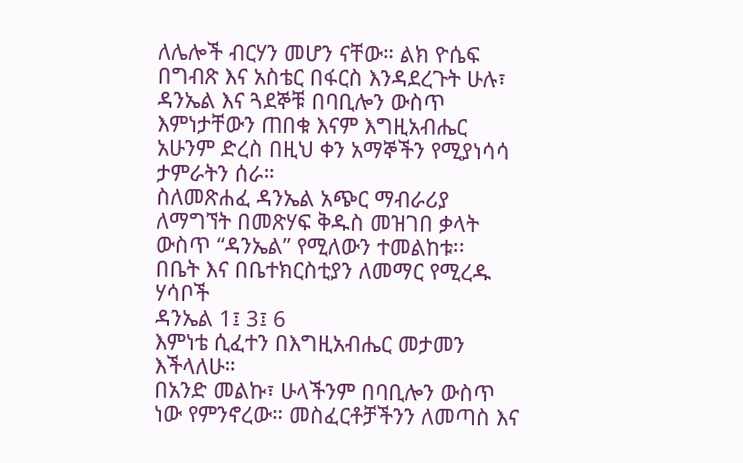ለሌሎች ብርሃን መሆን ናቸው። ልክ ዮሴፍ በግብጽ እና አስቴር በፋርስ እንዳደረጉት ሁሉ፣ ዳንኤል እና ጓደኞቹ በባቢሎን ውስጥ እምነታቸውን ጠበቁ እናም እግዚአብሔር አሁንም ድረስ በዚህ ቀን አማኞችን የሚያነሳሳ ታምራትን ሰራ።
ስለመጽሐፈ ዳንኤል አጭር ማብራሪያ ለማግኘት በመጽሃፍ ቅዱስ መዝገበ ቃላት ውስጥ “ዳንኤል” የሚለውን ተመልከቱ፡፡
በቤት እና በቤተክርስቲያን ለመማር የሚረዱ ሃሳቦች
ዳንኤል 1፤ 3፤ 6
እምነቴ ሲፈተን በእግዚአብሔር መታመን እችላለሁ።
በአንድ መልኩ፣ ሁላችንም በባቢሎን ውስጥ ነው የምንኖረው። መስፈርቶቻችንን ለመጣስ እና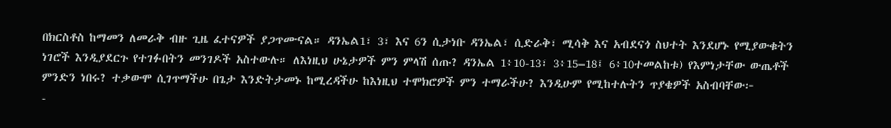በክርስቶስ ከማመን ለመራቅ ብዙ ጊዜ ፈተናዎች ያጋጥሙናል። ዳንኤል1፣ 3፣ እና 6ን ሲታነቡ ዳንኤል፣ ሲድራቅ፣ ሚሳቅ እና አብደናጎ ስህተት እንደሆኑ የሚያውቁትን ነገሮች እንዲያደርጉ የተገፉበትን መንገዶች አስተውሉ። ለእነዚህ ሁኔታዎች ምን ምላሽ ሰጡ? ዳንኤል 1፥10-13፣ 3፥15–18፤ 6፥10ተመልከቱ) የእምነታቸው ውጤቶች ምንድን ነበሩ? ተቃውሞ ሲገጥማችሁ በጌታ እንድትታመኑ ከሚረዳችሁ ከእነዚህ ተሞክሮዎች ምን ተማራችሁ? እንዲሁም የሚከተሉትን ጥያቄዎች አስብባቸው፦
-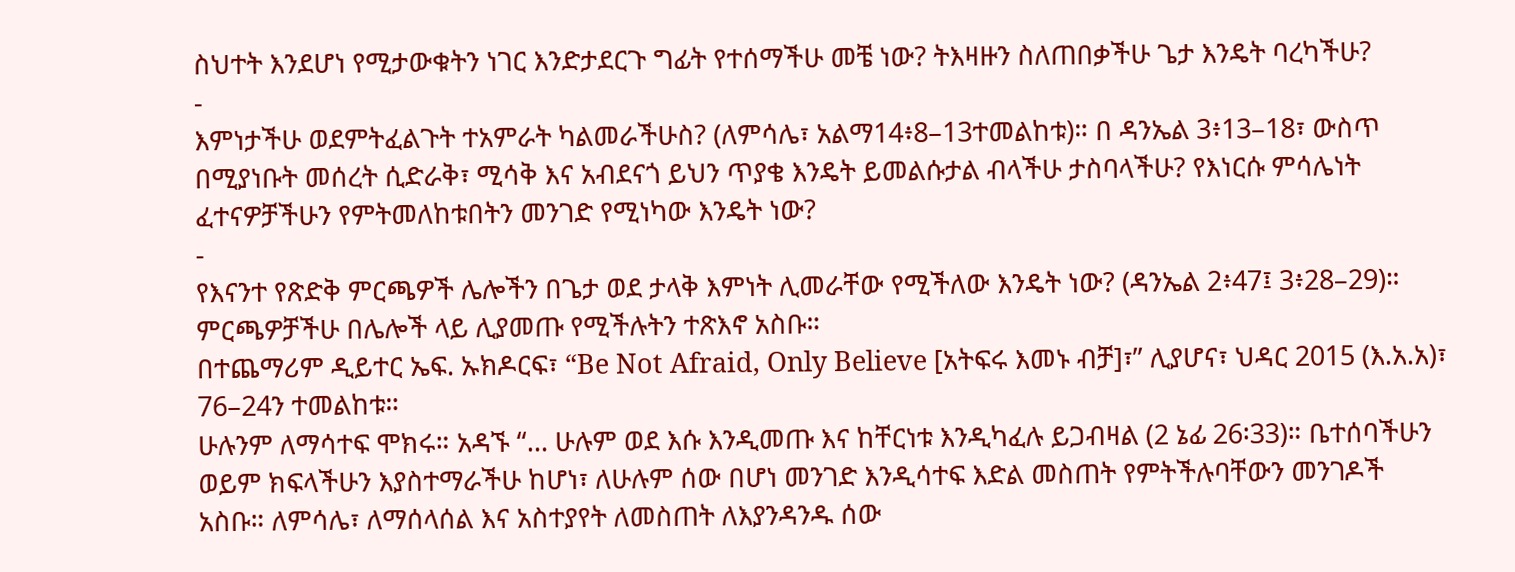ስህተት እንደሆነ የሚታውቁትን ነገር እንድታደርጉ ግፊት የተሰማችሁ መቼ ነው? ትእዛዙን ስለጠበቃችሁ ጌታ እንዴት ባረካችሁ?
-
እምነታችሁ ወደምትፈልጉት ተአምራት ካልመራችሁስ? (ለምሳሌ፣ አልማ14፥8–13ተመልከቱ)። በ ዳንኤል 3፥13–18፣ ውስጥ በሚያነቡት መሰረት ሲድራቅ፣ ሚሳቅ እና አብደናጎ ይህን ጥያቄ እንዴት ይመልሱታል ብላችሁ ታስባላችሁ? የእነርሱ ምሳሌነት ፈተናዎቻችሁን የምትመለከቱበትን መንገድ የሚነካው እንዴት ነው?
-
የእናንተ የጽድቅ ምርጫዎች ሌሎችን በጌታ ወደ ታላቅ እምነት ሊመራቸው የሚችለው እንዴት ነው? (ዳንኤል 2፥47፤ 3፥28–29)። ምርጫዎቻችሁ በሌሎች ላይ ሊያመጡ የሚችሉትን ተጽእኖ አስቡ።
በተጨማሪም ዲይተር ኤፍ. ኡክዶርፍ፣ “Be Not Afraid, Only Believe [አትፍሩ እመኑ ብቻ]፣” ሊያሆና፣ ህዳር 2015 (እ.አ.አ)፣ 76–24ን ተመልከቱ።
ሁሉንም ለማሳተፍ ሞክሩ። አዳኙ “… ሁሉም ወደ እሱ እንዲመጡ እና ከቸርነቱ እንዲካፈሉ ይጋብዛል (2 ኔፊ 26፡33)። ቤተሰባችሁን ወይም ክፍላችሁን እያስተማራችሁ ከሆነ፣ ለሁሉም ሰው በሆነ መንገድ እንዲሳተፍ እድል መስጠት የምትችሉባቸውን መንገዶች አስቡ። ለምሳሌ፣ ለማሰላሰል እና አስተያየት ለመስጠት ለእያንዳንዱ ሰው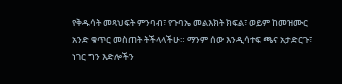የቅዱሳት መጻህፍት ምንባብ፣ የጉባኤ መልእክት ክፍል፣ ወይም ከመዝሙር አንድ ቁጥር መስጠት ትችላላችሁ። ማንም ሰው እንዲሳተፍ ጫና አታድርጉ፣ ነገር ግን እድሎችን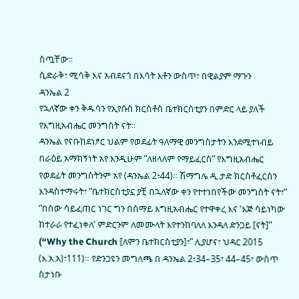ስጧቸው።
ሲድራቅ፣ ሚሳቅ እና አብደናጎ በእሳት እቶን ውስጥ፣ በዊልያም ማጉን
ዳንኤል 2
የኋለኛው ቀን ቅዱሳን የኢየሱስ ክርስቶስ ቤተክርስቲያን በምድር ላይ ያለች የእግዚአብሔር መንግስት ናት።
ዳንኤል የናቡከደነፆር ህልም የወደፊት ዓለማዊ መንግስታትን እንደሚተነብይ በራዕይ አማክኝነት አየ እንዲሁም “ለዘላለም የማይፈርስ” የእግዚአብሔር የወደፊት መንግስትንም አየ (ዳንኤል 2፥44)። ሽማግሌ ዲ.ታድ ክርስቶፈርሰን እንዳስተማሩት፣ “ቤተክርስቲያኗ ያቺ በኋለኛው ቀን የተተነበየችው መንግስት ናት፣” “በሰው ሳይፈጠር ነገር ግን በሰማይ እግዚአብሔር የተዋቀረ እና ‘እጅ ሳይነካው ከተራራ የተፈነቀለ’ ምድርንም ለመሙላት እየተንከባለለ እንዳለ ድንጋይ [ናት]” (“Why the Church [ለምን ቤተክርስቲያን]፣” ሊያሆና፣ ህዳር 2015 (እ.አ.አ)፣111)። የድንጋዩን መግለጫ በ ዳንኤል 2፥34–35፣ 44–45፣ ውስጥ ስታነቡ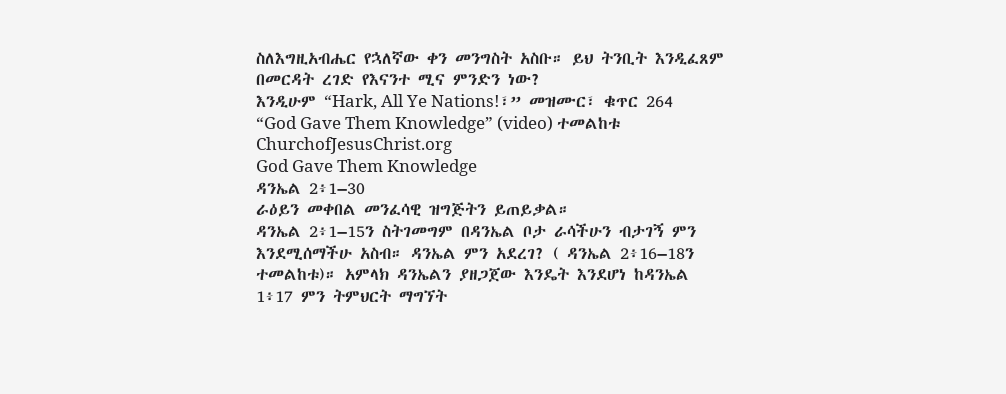ስለእግዚአብሔር የኋለኛው ቀን መንግስት አስቡ። ይህ ትንቢት እንዲፈጸም በመርዳት ረገድ የእናንተ ሚና ምንድን ነው?
እንዲሁም “Hark, All Ye Nations!፣” መዝሙር፣ ቁጥር 264 “God Gave Them Knowledge” (video) ተመልከቱ ChurchofJesusChrist.org
God Gave Them Knowledge
ዳንኤል 2፥1–30
ራዕይን መቀበል መንፈሳዊ ዝግጅትን ይጠይቃል።
ዳንኤል 2፥1–15ን ስትገመግም በዳንኤል ቦታ ራሳችሁን ብታገኝ ምን እንደሚሰማችሁ አስብ። ዳንኤል ምን አደረገ? ( ዳንኤል 2፥16–18ን ተመልከቱ)። አምላክ ዳንኤልን ያዘጋጀው እንዴት እንደሆነ ከዳንኤል 1፥17 ምን ትምህርት ማግኘት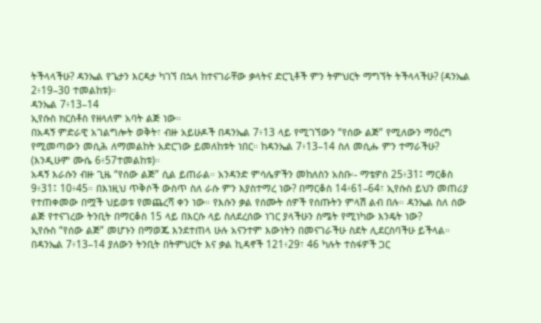ትችላላችሁ? ዳንኤል የጌታን እርዳታ ካገኘ በኋላ ከተናገራቸው ቃላትና ድርጊቶች ምን ትምህርት ማግኘት ትችላላችሁ? (ዳንኤል 2፥19–30 ተመልከቱ)።
ዳንኤል 7፥13–14
ኢየሱስ ክርስቶስ የዘላለም አባት ልጅ ነው።
በአዳኝ ምድራዊ አገልግሎት ወቅት፣ ብዙ አይሁዶች በዳንኤል 7፥13 ላይ የሚገኘውን “የሰው ልጅ” የሚለውን ማዕረግ የሚመጣውን መሲሕ ለማመልከት አድርገው ይመለከቱት ነበር። ከዳንኤል 7፥13–14 ስለ መሲሑ ምን ተማራችሁ? (እንዲሁም ሙሴ 6፥57ተመልከቱ)።
አዳኝ እራሱን ብዙ ጊዜ “የሰው ልጅ” ሲል ይጠራል። አንዳንድ ምሳሌዎችን መከለስን አስቡ፡- ማቴዎስ 25፥31፤ ማርቆስ 9፥31፤ 10፥45። በእነዚህ ጥቅሶች ውስጥ ስለ ራሱ ምን እያስተማረ ነው? በማርቆስ 14፥61–64፣ ኢየሱስ ይህን መጠሪያ የተጠቀመው በሟች ህይወቱ የመጨረሻ ቀን ነው። የእሱን ቃል የሰሙት ሰዎች የሰጡትን ምላሽ ልብ በሉ። ዳንኤል ስለ ሰው ልጅ የተናገረው ትንቢት በማርቆስ 15 ላይ በእርሱ ላይ ስለደረሰው ነገር ያላችሁን ስሜት የሚነካው እንዴት ነው?
ኢየሱስ “የሰው ልጅ” መሆኑን በማወጁ እንደተጠላ ሁሉ አናንተም እውነትን በመናገራችሁ ስደት ሊደርስባችሁ ይችላል። በዳንኤል 7፥13–14 ያለውን ትንቢት በትምህርት እና ቃል ኪዳኖች 121፥29፣ 46 ካሉት ተስፋዎች ጋር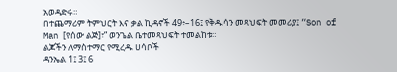አወዳድሩ።
በተጨማሪም ትምህርት እና ቃል ኪዳኖች 49፥–16፤ የቅዱሳን መጻህፍት መመሪያ፤ “Son of Man [የሰው ልጅ]፣” ወንጌል ቤተመጻህፍት ተመልከቱ።
ልጆችን ለማስተማር የሚረዱ ሀሳቦች
ዳንኤል 1፤ 3፤ 6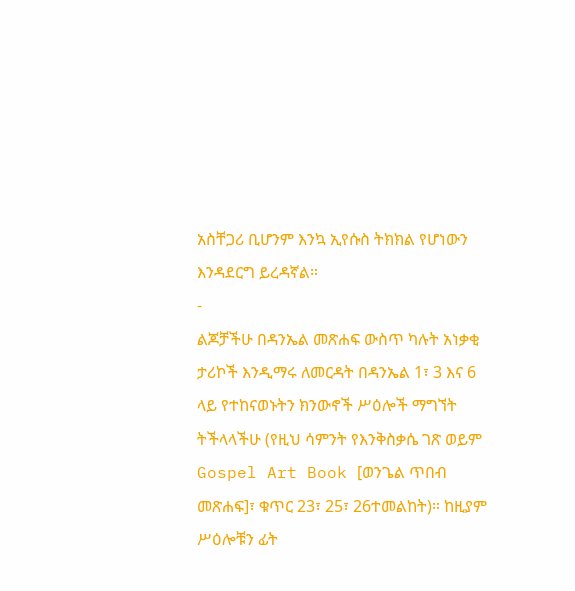አስቸጋሪ ቢሆንም እንኳ ኢየሱስ ትክክል የሆነውን እንዳደርግ ይረዳኛል።
-
ልጆቻችሁ በዳንኤል መጽሐፍ ውስጥ ካሉት አነቃቂ ታሪኮች እንዲማሩ ለመርዳት በዳንኤል 1፣ 3 እና 6 ላይ የተከናወኑትን ክንውኖች ሥዕሎች ማግኘት ትችላላችሁ (የዚህ ሳምንት የእንቅስቃሴ ገጽ ወይም Gospel Art Book [ወንጌል ጥበብ መጽሐፍ]፣ ቁጥር 23፣ 25፣ 26ተመልከት)። ከዚያም ሥዕሎቹን ፊት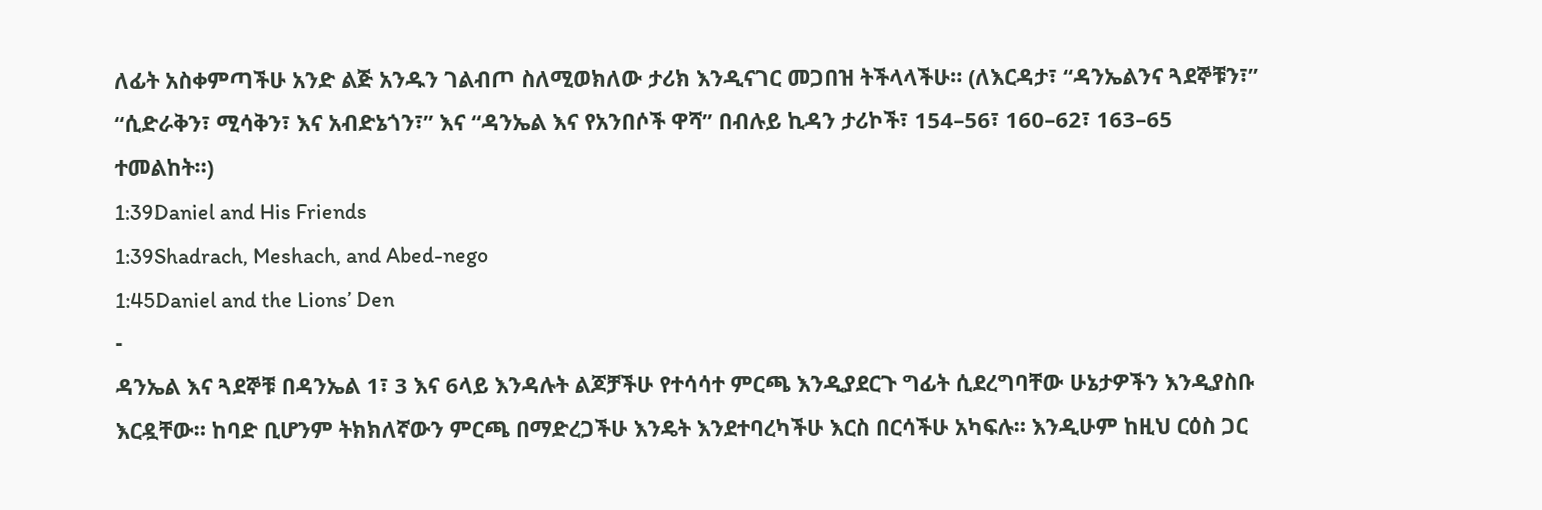ለፊት አስቀምጣችሁ አንድ ልጅ አንዱን ገልብጦ ስለሚወክለው ታሪክ እንዲናገር መጋበዝ ትችላላችሁ። (ለእርዳታ፣ “ዳንኤልንና ጓደኞቹን፣” “ሲድራቅን፣ ሚሳቅን፣ እና አብድኔጎን፣” እና “ዳንኤል እና የአንበሶች ዋሻ” በብሉይ ኪዳን ታሪኮች፣ 154–56፣ 160–62፣ 163–65 ተመልከት።)
1:39Daniel and His Friends
1:39Shadrach, Meshach, and Abed-nego
1:45Daniel and the Lions’ Den
-
ዳንኤል እና ጓደኞቹ በዳንኤል 1፣ 3 እና 6ላይ እንዳሉት ልጆቻችሁ የተሳሳተ ምርጫ እንዲያደርጉ ግፊት ሲደረግባቸው ሁኔታዎችን እንዲያስቡ እርዷቸው። ከባድ ቢሆንም ትክክለኛውን ምርጫ በማድረጋችሁ እንዴት እንደተባረካችሁ እርስ በርሳችሁ አካፍሉ። እንዲሁም ከዚህ ርዕስ ጋር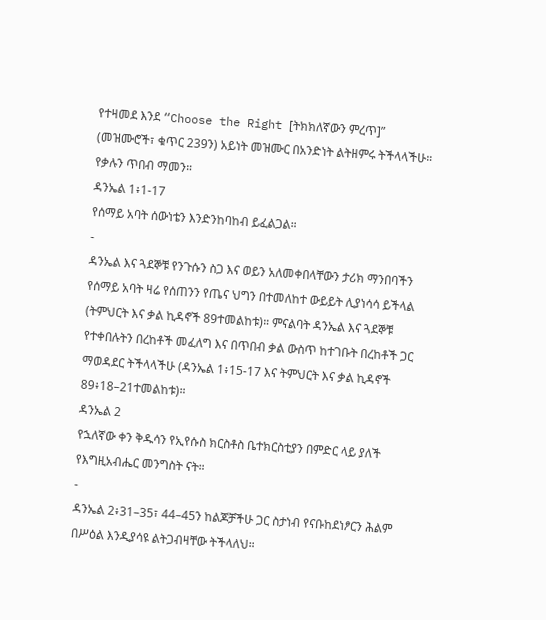የተዛመደ እንደ “Choose the Right [ትክክለኛውን ምረጥ]” (መዝሙሮች፣ ቁጥር 239ን) አይነት መዝሙር በአንድነት ልትዘምሩ ትችላላችሁ።
የቃሉን ጥበብ ማመን።
ዳንኤል 1፥1-17
የሰማይ አባት ሰውነቴን እንድንከባከብ ይፈልጋል።
-
ዳንኤል እና ጓደኞቹ የንጉሱን ስጋ እና ወይን አለመቀበላቸውን ታሪክ ማንበባችን የሰማይ አባት ዛሬ የሰጠንን የጤና ህግን በተመለከተ ውይይት ሊያነሳሳ ይችላል (ትምህርት እና ቃል ኪዳኖች 89ተመልከቱ)። ምናልባት ዳንኤል እና ጓደኞቹ የተቀበሉትን በረከቶች መፈለግ እና በጥበብ ቃል ውስጥ ከተገቡት በረከቶች ጋር ማወዳደር ትችላላችሁ (ዳንኤል 1፥15-17 እና ትምህርት እና ቃል ኪዳኖች 89፥18–21ተመልከቱ)።
ዳንኤል 2
የኋለኛው ቀን ቅዱሳን የኢየሱስ ክርስቶስ ቤተክርስቲያን በምድር ላይ ያለች የእግዚአብሔር መንግስት ናት።
-
ዳንኤል 2፥31–35፣ 44–45ን ከልጆቻችሁ ጋር ስታነብ የናቡከደነፆርን ሕልም በሥዕል እንዲያሳዩ ልትጋብዛቸው ትችላለህ።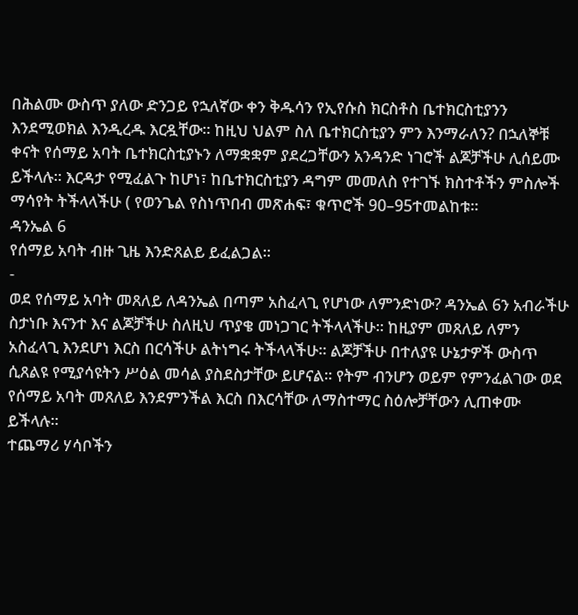በሕልሙ ውስጥ ያለው ድንጋይ የኋለኛው ቀን ቅዱሳን የኢየሱስ ክርስቶስ ቤተክርስቲያንን እንደሚወክል እንዲረዱ እርዷቸው። ከዚህ ህልም ስለ ቤተክርስቲያን ምን እንማራለን? በኋለኞቹ ቀናት የሰማይ አባት ቤተክርስቲያኑን ለማቋቋም ያደረጋቸውን አንዳንድ ነገሮች ልጆቻችሁ ሊሰይሙ ይችላሉ። እርዳታ የሚፈልጉ ከሆነ፣ ከቤተክርስቲያን ዳግም መመለስ የተገኙ ክስተቶችን ምስሎች ማሳየት ትችላላችሁ ( የወንጌል የስነጥበብ መጽሐፍ፣ ቁጥሮች 90–95ተመልከቱ።
ዳንኤል 6
የሰማይ አባት ብዙ ጊዜ እንድጸልይ ይፈልጋል።
-
ወደ የሰማይ አባት መጸለይ ለዳንኤል በጣም አስፈላጊ የሆነው ለምንድነው? ዳንኤል 6ን አብራችሁ ስታነቡ እናንተ እና ልጆቻችሁ ስለዚህ ጥያቄ መነጋገር ትችላላችሁ። ከዚያም መጸለይ ለምን አስፈላጊ እንደሆነ እርስ በርሳችሁ ልትነግሩ ትችላላችሁ። ልጆቻችሁ በተለያዩ ሁኔታዎች ውስጥ ሲጸልዩ የሚያሳዩትን ሥዕል መሳል ያስደስታቸው ይሆናል። የትም ብንሆን ወይም የምንፈልገው ወደ የሰማይ አባት መጸለይ እንደምንችል እርስ በእርሳቸው ለማስተማር ስዕሎቻቸውን ሊጠቀሙ ይችላሉ።
ተጨማሪ ሃሳቦችን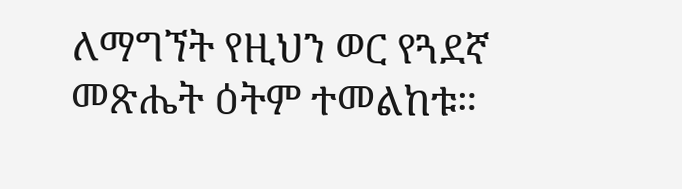ለማግኘት የዚህን ወር የጓደኛ መጽሔት ዕትም ተመልከቱ።